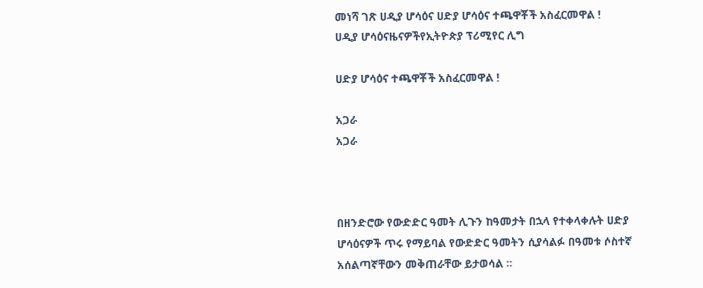መነሻ ገጽ ሀዲያ ሆሳዕና ሀድያ ሆሳዕና ተጫዋቾች አስፈርመዋል !
ሀዲያ ሆሳዕናዜናዎችየኢትዮጵያ ፕሪሚየር ሊግ

ሀድያ ሆሳዕና ተጫዋቾች አስፈርመዋል !

አጋራ
አጋራ



በዘንድሮው የውድድር ዓመት ሊጉን ከዓመታት በኋላ የተቀላቀሉት ሀድያ ሆሳዕናዎች ጥሩ የማይባል የውድድር ዓመትን ሲያሳልፉ በዓመቱ ሶስተኛ አሰልጣኛቸውን መቅጠራቸው ይታወሳል ።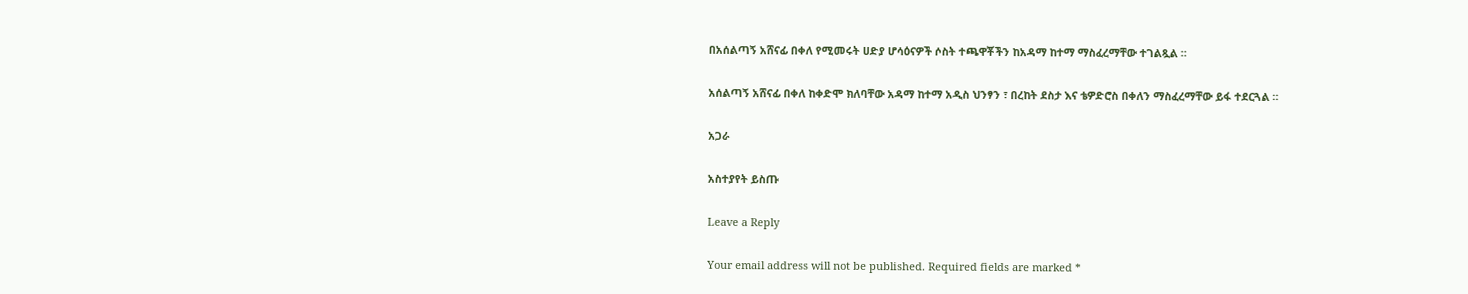በአሰልጣኝ አሸናፊ በቀለ የሚመሩት ሀድያ ሆሳዕናዎች ሶስት ተጫዋቾችን ከአዳማ ከተማ ማስፈረማቸው ተገልጿል ።

አሰልጣኝ አሸናፊ በቀለ ከቀድሞ ክለባቸው አዳማ ከተማ አዲስ ህንፃን ፣ በረከት ደስታ እና ቴዎድሮስ በቀለን ማስፈረማቸው ይፋ ተደርጓል ።

አጋራ

አስተያየት ይስጡ

Leave a Reply

Your email address will not be published. Required fields are marked *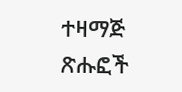ተዛማጅ ጽሑፎች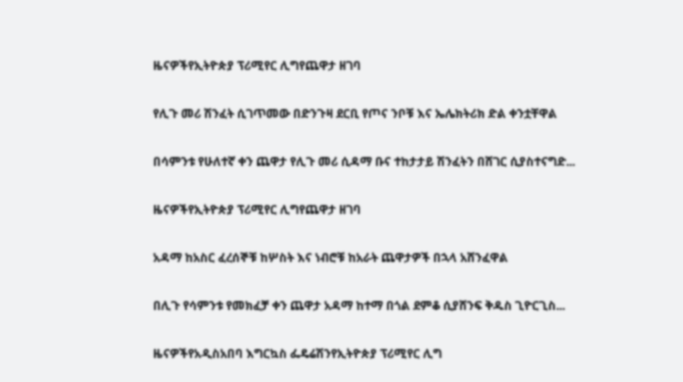ዜናዎችየኢትዮጵያ ፕሪሚየር ሊግየጨዋታ ዘገባ

የሊጉ መሪ ሽንፈት ሲገጥመው በድንጉዛ ደርቢ የጦና ንቦቹ እና ኤሌክትሪክ ድል ቀንቷቸዋል

በሳምንቱ የሁለተኛ ቀን ጨዋታ የሊጉ መሪ ሲዳማ ቡና ተከታታይ ሽንፈትን በሸገር ሲያስተናግድ...

ዜናዎችየኢትዮጵያ ፕሪሚየር ሊግየጨዋታ ዘገባ

አዳማ ከአስር ፈረሰኞቹ ከሦስት እና ነብሮቹ ከአራት ጨዋታዎች በኋላ አሸንፈዋል

በሊጉ የሳምንቱ የመክፈቻ ቀን ጨዋታ አዳማ ከተማ በጎል ደምቆ ሲያሸንፍ ቅዱስ ጊዮርጊስ...

ዜናዎችየአዲስአበባ እግርኳስ ፌዴሬሽንየኢትዮጵያ ፕሪሚየር ሊግ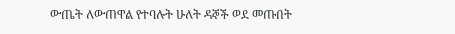ውጤት ለውጠዋል የተባሉት ሁለት ዳኞች ወደ መጡበት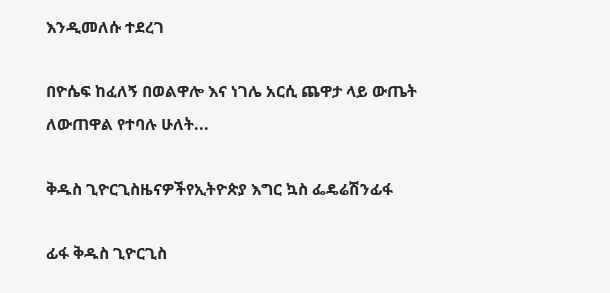እንዲመለሱ ተደረገ

በዮሴፍ ከፈለኝ በወልዋሎ እና ነገሌ አርሲ ጨዋታ ላይ ውጤት ለውጠዋል የተባሉ ሁለት...

ቅዱስ ጊዮርጊስዜናዎችየኢትዮጵያ እግር ኳስ ፌዴሬሽንፊፋ

ፊፋ ቅዱስ ጊዮርጊስ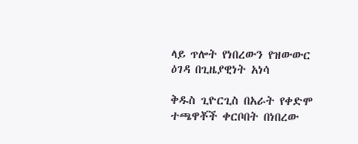ላይ ጥሎት የነበረውን የዝውውር ዕገዳ በጊዜያዊነት አነሳ

ቅዱስ ጊዮርጊስ በአራት የቀድሞ ተጫዋቾች ቀርቦበት በነበረው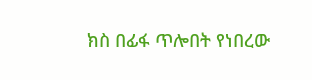ክስ በፊፋ ጥሎበት የነበረው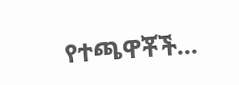የተጫዋቾች...